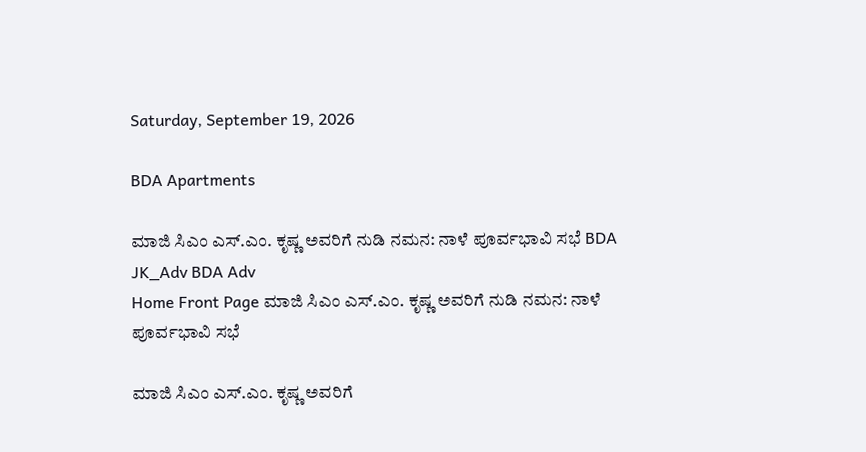Saturday, September 19, 2026

BDA Apartments

ಮಾಜಿ ಸಿಎಂ ಎಸ್‌.ಎಂ. ಕೃಷ್ಣ ಅವರಿಗೆ ನುಡಿ ನಮನ: ನಾಳೆ ಪೂರ್ವಭಾವಿ ಸಭೆ BDA JK_Adv BDA Adv
Home Front Page ಮಾಜಿ ಸಿಎಂ ಎಸ್‌.ಎಂ. ಕೃಷ್ಣ ಅವರಿಗೆ ನುಡಿ ನಮನ: ನಾಳೆ ಪೂರ್ವಭಾವಿ ಸಭೆ

ಮಾಜಿ ಸಿಎಂ ಎಸ್‌.ಎಂ. ಕೃಷ್ಣ ಅವರಿಗೆ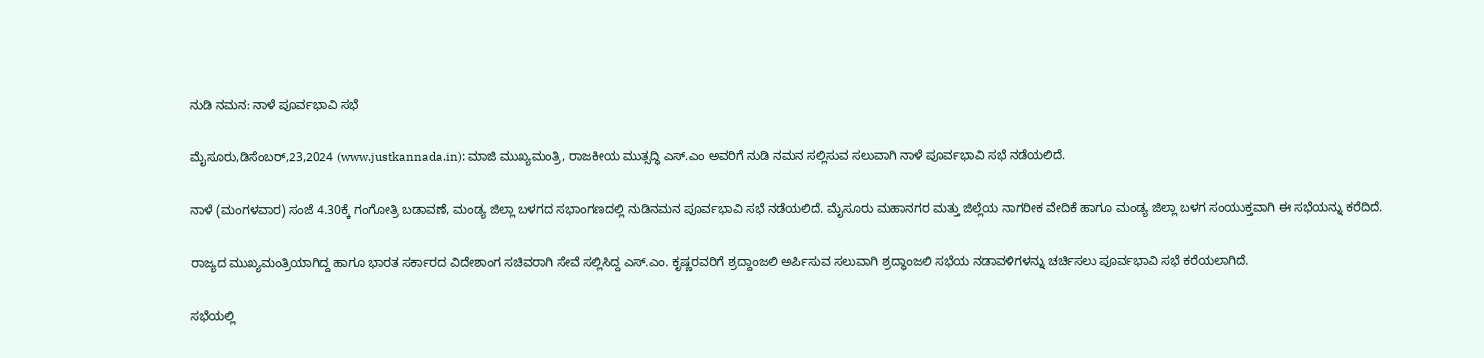ನುಡಿ ನಮನ: ನಾಳೆ ಪೂರ್ವಭಾವಿ ಸಭೆ

ಮೈಸೂರು,ಡಿಸೆಂಬರ್,23,2024 (www.justkannada.in): ಮಾಜಿ ಮುಖ್ಯಮಂತ್ರಿ, ರಾಜಕೀಯ ಮುತ್ಸದ್ಧಿ ಎಸ್.ಎಂ ಅವರಿಗೆ ನುಡಿ ನಮನ ಸಲ್ಲಿಸುವ ಸಲುವಾಗಿ ನಾಳೆ ಪೂರ್ವಭಾವಿ ಸಭೆ ನಡೆಯಲಿದೆ.

ನಾಳೆ (ಮಂಗಳವಾರ) ಸಂಜೆ 4.30ಕ್ಕೆ ಗಂಗೋತ್ರಿ ಬಡಾವಣೆ, ಮಂಡ್ಯ ಜಿಲ್ಲಾ ಬಳಗದ ಸಭಾಂಗಣದಲ್ಲಿ ನುಡಿನಮನ ಪೂರ್ವಭಾವಿ ಸಭೆ ನಡೆಯಲಿದೆ. ಮೈಸೂರು ಮಹಾನಗರ ಮತ್ತು ಜಿಲ್ಲೆಯ ನಾಗರೀಕ ವೇದಿಕೆ ಹಾಗೂ ಮಂಡ್ಯ ಜಿಲ್ಲಾ ಬಳಗ ಸಂಯುಕ್ತವಾಗಿ ಈ ಸಭೆಯನ್ನು ಕರೆದಿದೆ.

ರಾಜ್ಯದ ಮುಖ್ಯಮಂತ್ರಿಯಾಗಿದ್ದ ಹಾಗೂ ಭಾರತ ಸರ್ಕಾರದ ವಿದೇಶಾಂಗ ಸಚಿವರಾಗಿ ಸೇವೆ ಸಲ್ಲಿಸಿದ್ದ ಎಸ್.ಎಂ. ಕೃಷ್ಣರವರಿಗೆ ಶ್ರದ್ದಾಂಜಲಿ ಅರ್ಪಿಸುವ ಸಲುವಾಗಿ ಶ್ರದ್ಧಾಂಜಲಿ ಸಭೆಯ ನಡಾವಳಿಗಳನ್ನು ಚರ್ಚಿಸಲು ಪೂರ್ವಭಾವಿ ಸಭೆ ಕರೆಯಲಾಗಿದೆ.

ಸಭೆಯಲ್ಲಿ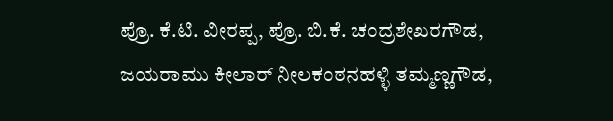ಪ್ರೊ. ಕೆ.ಟಿ. ವೀರಪ್ಪ, ಪ್ರೊ. ಬಿ.ಕೆ. ಚಂದ್ರಶೇಖರಗೌಡ, ಜಯರಾಮು ಕೀಲಾರ್ ನೀಲಕಂಠನಹಳ್ಳಿ ತಮ್ಮಣ್ಣಗೌಡ,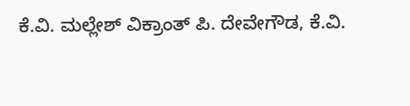ಕೆ.ವಿ. ಮಲ್ಲೇಶ್ ವಿಕ್ರಾಂತ್ ಪಿ. ದೇವೇಗೌಡ, ಕೆ.ವಿ.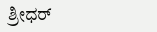ಶ್ರೀಧರ್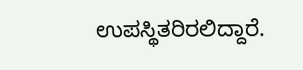ಉಪಸ್ಥಿತರಿರಲಿದ್ದಾರೆ.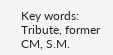Key words: Tribute, former CM, S.M.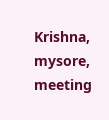Krishna, mysore, meeting